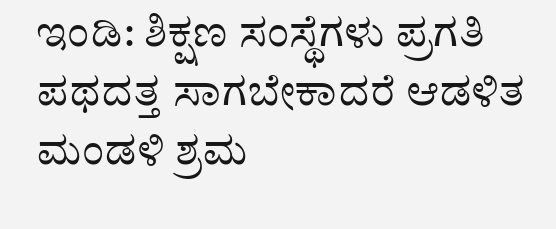ಇಂಡಿ: ಶಿಕ್ಷಣ ಸಂಸ್ಥೆಗಳು ಪ್ರಗತಿ ಪಥದತ್ತ ಸಾಗಬೇಕಾದರೆ ಆಡಳಿತ ಮಂಡಳಿ ಶ್ರಮ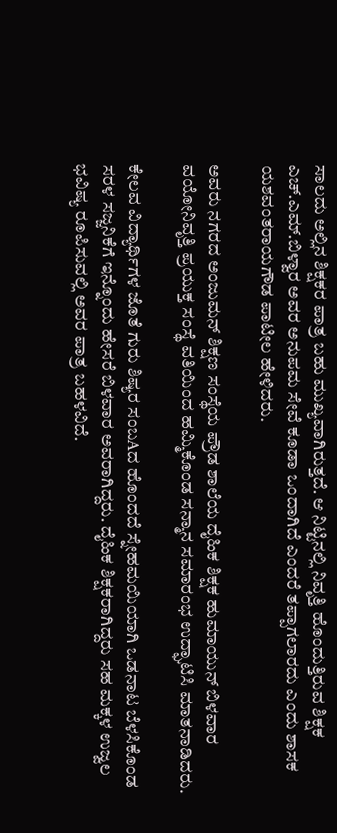ಸಾಲದು ಅಲ್ಲಿನ ಶಿಕ್ಷಕರ ಪಾತ್ರ ಬಹು ಮುಖ್ಯವಾಗಿರುತ್ತದೆ. ಆ ನಿಟ್ಟಿನಲ್ಲಿ ನಿವೃತ್ತಿ ಹೊಂದುತ್ತಿರುವ ಶಿಕ್ಷಕ ಎಚ್.ಎಮ್.ಬಿಳ್ವಾರ ಅವರ ಅನುಪಮ ಸೇವೆ ಕೂಡಾ ಒಂದಾಗಿದೆ ಎಂದರೆ ತಪ್ಪಾಗಲಾರದು ಎಂದು ಶಾಸಕ ಯಶವಂತರಾಯಗೌಡ ಪಾಟೀಲ ಹೇಳಿದರು.

ಅವರು ನಗರದ ಅಂಜುಮನ್ ಶಿಕ್ಷಣ ಸಂಸ್ಥೆಯ ಪ್ರೌಡ ಶಾಲೆಯ ದೈಹಿಕ ಶಿಕ್ಷಕ ಹುಮಾಯುನ್ ಬಿಳವಾರ ವಯೋನಿವೃತ್ತಿ ಪ್ರಯುಕ್ತ ಸಂಸ್ಥೆ ವತಿಯಿಂದ ಹಮ್ಮಿಕೊಂಡ ಸನ್ಮಾನ ಸಮಾರಂಭ ಉದ್ಘಾಟಿಸಿ ಮಾತನಾಡಿದರು.

ಕೇಲವ ವಿದ್ಯಾರ್ಥಿಗಳ ಜೊತೆ ಗುರು ಶಿಷ್ಯರ ಸಂಬAದ ಹೊಂದದೆ ಸ್ನೇಹಮಯಿಯಾಗಿ ಒಡನಾಟ ಬೆಳಸಿಕೊಂಡ ಸರಳ ಸಜ್ಜನಿಕೆಗೆ ಇನ್ನೊಂದು ಹೇಸರೆ ಬಿಳವಾರ ಅವರಾಗಿದ್ದರು. ದೈಹಿಕ ಶಿಕ್ಷಕರಾಗಿದ್ದರು ಸಹ ಮಕ್ಕಳ ಉಜ್ವಲ ಭವಿಷ್ಯ ರೂಪಿಸುವಲ್ಲಿ ಅವರ ಪಾತ್ರ ಬಹಳವಿದೆ.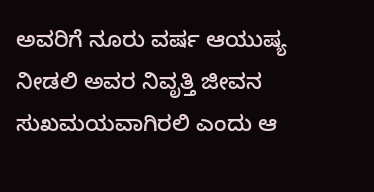ಅವರಿಗೆ ನೂರು ವರ್ಷ ಆಯುಷ್ಯ ನೀಡಲಿ ಅವರ ನಿವೃತ್ತಿ ಜೀವನ ಸುಖಮಯವಾಗಿರಲಿ ಎಂದು ಆ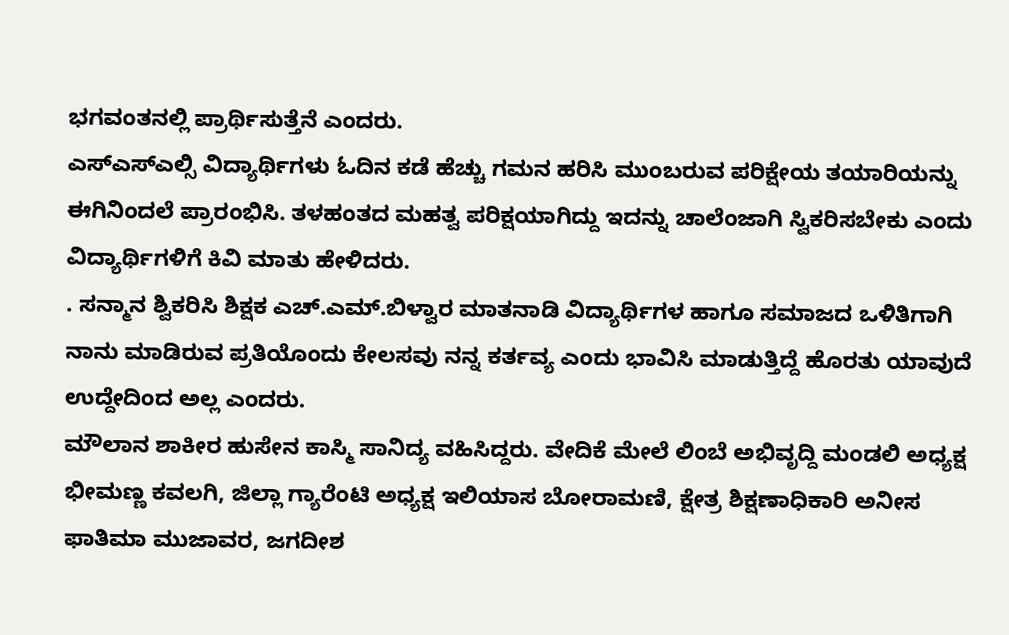ಭಗವಂತನಲ್ಲಿ ಪ್ರಾರ್ಥಿಸುತ್ತೆನೆ ಎಂದರು.
ಎಸ್ಎಸ್ಎಲ್ಸಿ ವಿದ್ಯಾರ್ಥಿಗಳು ಓದಿನ ಕಡೆ ಹೆಚ್ಚು ಗಮನ ಹರಿಸಿ ಮುಂಬರುವ ಪರಿಕ್ಷೇಯ ತಯಾರಿಯನ್ನು ಈಗಿನಿಂದಲೆ ಪ್ರಾರಂಭಿಸಿ. ತಳಹಂತದ ಮಹತ್ವ ಪರಿಕ್ಷಯಾಗಿದ್ದು ಇದನ್ನು ಚಾಲೆಂಜಾಗಿ ಸ್ವಿಕರಿಸಬೇಕು ಎಂದು ವಿದ್ಯಾರ್ಥಿಗಳಿಗೆ ಕಿವಿ ಮಾತು ಹೇಳಿದರು.
. ಸನ್ಮಾನ ಶ್ವಿಕರಿಸಿ ಶಿಕ್ಷಕ ಎಚ್.ಎಮ್.ಬಿಳ್ವಾರ ಮಾತನಾಡಿ ವಿದ್ಯಾರ್ಥಿಗಳ ಹಾಗೂ ಸಮಾಜದ ಒಳಿತಿಗಾಗಿ ನಾನು ಮಾಡಿರುವ ಪ್ರತಿಯೊಂದು ಕೇಲಸವು ನನ್ನ ಕರ್ತವ್ಯ ಎಂದು ಭಾವಿಸಿ ಮಾಡುತ್ತಿದ್ದೆ ಹೊರತು ಯಾವುದೆ ಉದ್ದೇದಿಂದ ಅಲ್ಲ ಎಂದರು.
ಮೌಲಾನ ಶಾಕೀರ ಹುಸೇನ ಕಾಸ್ಮಿ ಸಾನಿದ್ಯ ವಹಿಸಿದ್ದರು. ವೇದಿಕೆ ಮೇಲೆ ಲಿಂಬೆ ಅಭಿವೃದ್ದಿ ಮಂಡಲಿ ಅಧ್ಯಕ್ಷ ಭೀಮಣ್ಣ ಕವಲಗಿ, ಜಿಲ್ಲಾ ಗ್ಯಾರೆಂಟಿ ಅಧ್ಯಕ್ಷ ಇಲಿಯಾಸ ಬೋರಾಮಣಿ, ಕ್ಷೇತ್ರ ಶಿಕ್ಷಣಾಧಿಕಾರಿ ಅನೀಸ ಫಾತಿಮಾ ಮುಜಾವರ, ಜಗದೀಶ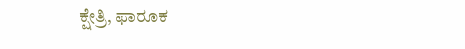ಕ್ಷೇತ್ರಿ, ಫಾರೂಕ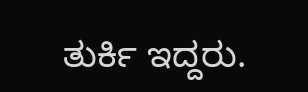ತುರ್ಕಿ ಇದ್ದರು.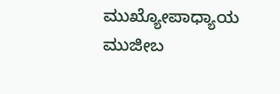ಮುಖ್ಯೋಪಾಧ್ಯಾಯ ಮುಜೀಬ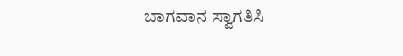ಬಾಗವಾನ ಸ್ವಾಗತಿಸಿ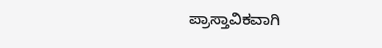ಪ್ರಾಸ್ತಾವಿಕವಾಗಿ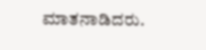ಮಾತನಾಡಿದರು.